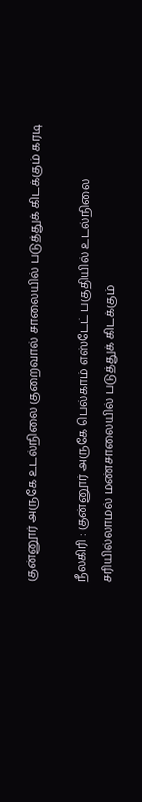குன்னூர் அருகே உடல்நிலை குறைவால் சாலையில் படுத்துக் கிடக்கும் கரடி

நீலகிரி : குன்னூர் அருகே பெல்காம் எஸ்டேட் பகுதியில் உடல்நிலை சரியில்லாமல் மண்சாலையில் படுத்துக் கிடக்கும்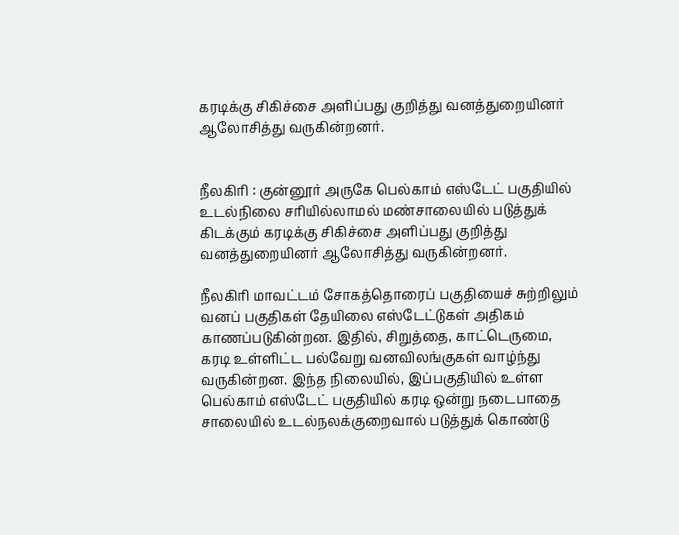கரடிக்கு சிகிச்சை அளிப்பது குறித்து வனத்துறையினர் ஆலோசித்து வருகின்றனர்.


நீலகிரி : குன்னூர் அருகே பெல்காம் எஸ்டேட் பகுதியில் உடல்நிலை சரியில்லாமல் மண்சாலையில் படுத்துக் கிடக்கும் கரடிக்கு சிகிச்சை அளிப்பது குறித்து வனத்துறையினர் ஆலோசித்து வருகின்றனர்.

நீலகிரி மாவட்டம் சோகத்தொரைப் பகுதியைச் சுற்றிலும் வனப் பகுதிகள் தேயிலை எஸ்டேட்டுகள் அதிகம் காணப்படுகின்றன. இதில், சிறுத்தை, காட்டெருமை, கரடி உள்ளிட்ட பல்வேறு வனவிலங்குகள் வாழ்ந்து வருகின்றன. இந்த நிலையில், இப்பகுதியில் உள்ள பெல்காம் எஸ்டேட் பகுதியில் கரடி ஒன்று நடைபாதை சாலையில் உடல்நலக்குறைவால் படுத்துக் கொண்டு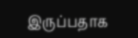இருப்பதாக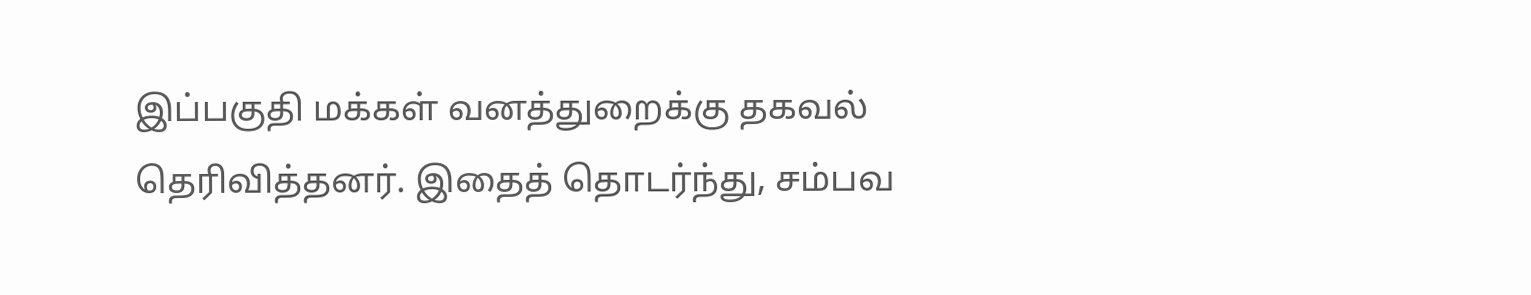இப்பகுதி மக்கள் வனத்துறைக்கு தகவல் தெரிவித்தனர். இதைத் தொடர்ந்து, சம்பவ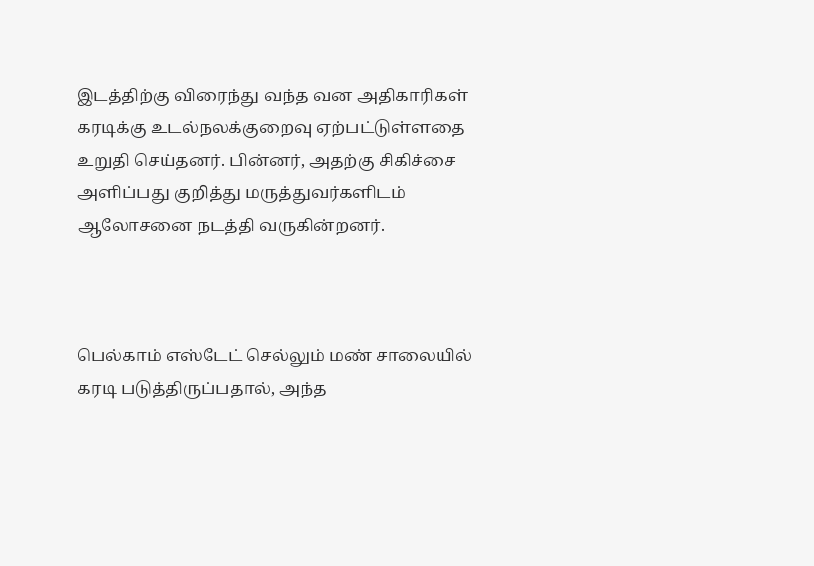இடத்திற்கு விரைந்து வந்த வன அதிகாரிகள் கரடிக்கு உடல்நலக்குறைவு ஏற்பட்டுள்ளதை உறுதி செய்தனர். பின்னர், அதற்கு சிகிச்சை அளிப்பது குறித்து மருத்துவர்களிடம் ஆலோசனை நடத்தி வருகின்றனர்.



பெல்காம் எஸ்டேட் செல்லும் மண் சாலையில் கரடி படுத்திருப்பதால், அந்த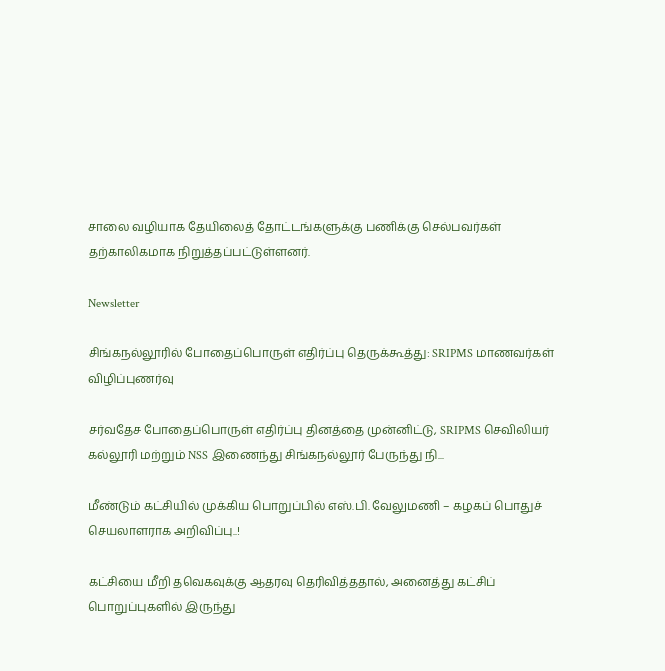சாலை வழியாக தேயிலைத் தோட்டங்களுக்கு பணிக்கு செல்பவர்கள் தற்காலிகமாக நிறுத்தப்பட்டுள்ளனர்.

Newsletter

சிங்கநல்லூரில் போதைப்பொருள் எதிர்ப்பு தெருக்கூத்து: SRIPMS மாணவர்கள் விழிப்புணர்வு

சர்வதேச போதைப்பொருள் எதிர்ப்பு தினத்தை முன்னிட்டு, SRIPMS செவிலியர் கல்லூரி மற்றும் NSS இணைந்து சிங்கநல்லூர் பேருந்து நி...

மீண்டும் கட்சியில் முக்கிய பொறுப்பில் எஸ்.பி. வேலுமணி – கழகப் பொதுச் செயலாளராக அறிவிப்பு..!

கட்சியை மீறி தவெகவுக்கு ஆதரவு தெரிவித்ததால், அனைத்து கட்சிப் பொறுப்புகளில் இருந்து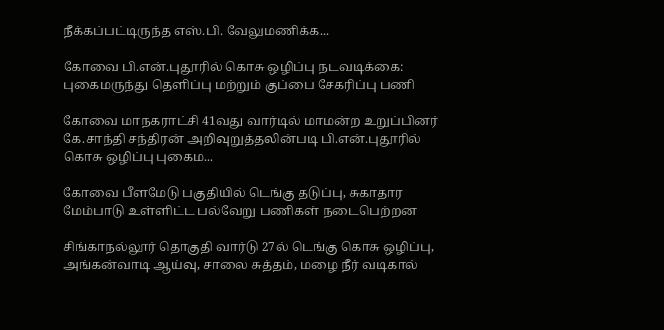நீக்கப்பட்டிருந்த எஸ்.பி. வேலுமணிக்க...

கோவை பி.என்.புதூரில் கொசு ஒழிப்பு நடவடிக்கை: புகைமருந்து தெளிப்பு மற்றும் குப்பை சேகரிப்பு பணி

கோவை மாநகராட்சி 41வது வார்டில் மாமன்ற உறுப்பினர் கே.சாந்தி சந்திரன் அறிவுறுத்தலின்படி பி.என்.புதூரில் கொசு ஒழிப்பு புகைம...

கோவை பீளமேடு பகுதியில் டெங்கு தடுப்பு, சுகாதார மேம்பாடு உள்ளிட்ட பல்வேறு பணிகள் நடைபெற்றன

சிங்காநல்லூர் தொகுதி வார்டு 27ல் டெங்கு கொசு ஒழிப்பு, அங்கன்வாடி ஆய்வு, சாலை சுத்தம், மழை நீர் வடிகால்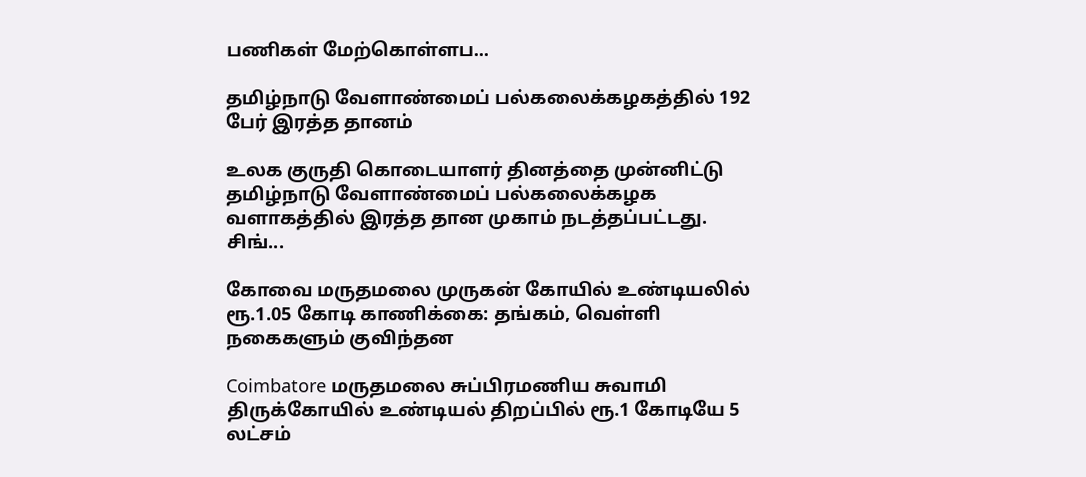பணிகள் மேற்கொள்ளப...

தமிழ்நாடு வேளாண்மைப் பல்கலைக்கழகத்தில் 192 பேர் இரத்த தானம்

உலக குருதி கொடையாளர் தினத்தை முன்னிட்டு தமிழ்நாடு வேளாண்மைப் பல்கலைக்கழக வளாகத்தில் இரத்த தான முகாம் நடத்தப்பட்டது. சிங்...

கோவை மருதமலை முருகன் கோயில் உண்டியலில் ரூ.1.05 கோடி காணிக்கை: தங்கம், வெள்ளி நகைகளும் குவிந்தன

Coimbatore மருதமலை சுப்பிரமணிய சுவாமி திருக்கோயில் உண்டியல் திறப்பில் ரூ.1 கோடியே 5 லட்சம்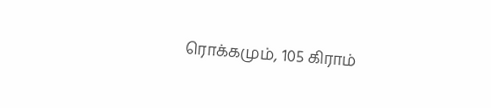ரொக்கமும், 105 கிராம்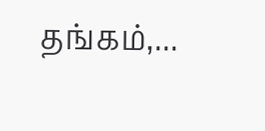தங்கம்,...